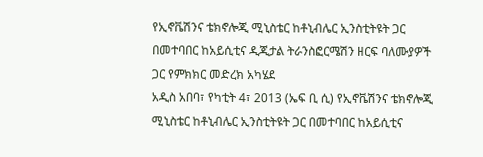የኢኖቬሽንና ቴክኖሎጂ ሚኒስቴር ከቶኒብሌር ኢንስቲትዩት ጋር በመተባበር ከአይሲቲና ዲጂታል ትራንስፎርሜሽን ዘርፍ ባለሙያዎች ጋር የምክክር መድረክ አካሄደ
አዲስ አበባ፣ የካቲት 4፣ 2013 (ኤፍ ቢ ሲ) የኢኖቬሽንና ቴክኖሎጂ ሚኒስቴር ከቶኒብሌር ኢንስቲትዩት ጋር በመተባበር ከአይሲቲና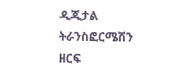ዲጂታል ትራንስፎርሜሽን ዘርፍ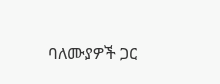ባለሙያዎች ጋር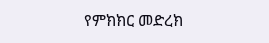የምክክር መድረክ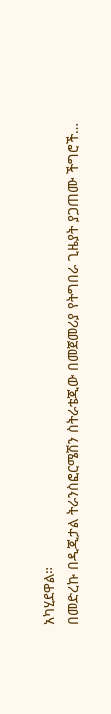አካሂደዋል።
በመድረኩ በዲጂታል ትራንስፎርሜሽን ስትራቴጂው በመጀመሪያ የትግበራ ጊዜያት ያጋጠሙ ችግሮች…